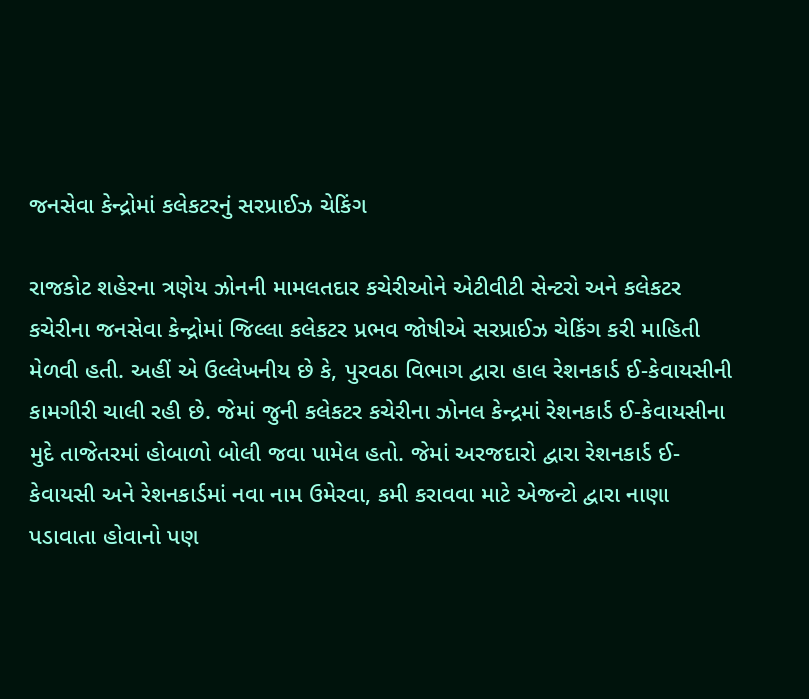જનસેવા કેન્દ્રોમાં કલેકટરનું સરપ્રાઈઝ ચેકિંગ

રાજકોટ શહેરના ત્રણેય ઝોનની મામલતદાર કચેરીઓને એટીવીટી સેન્ટરો અને કલેકટર કચેરીના જનસેવા કેન્દ્રોમાં જિલ્લા કલેકટર પ્રભવ જોષીએ સરપ્રાઈઝ ચેકિંગ કરી માહિતી મેળવી હતી. અહીં એ ઉલ્લેખનીય છે કે, પુરવઠા વિભાગ દ્વારા હાલ રેશનકાર્ડ ઈ-કેવાયસીની કામગીરી ચાલી રહી છે. જેમાં જુની કલેકટર કચેરીના ઝોનલ કેન્દ્રમાં રેશનકાર્ડ ઈ-કેવાયસીના મુદે તાજેતરમાં હોબાળો બોલી જવા પામેલ હતો. જેમાં અરજદારો દ્વારા રેશનકાર્ડ ઈ-કેવાયસી અને રેશનકાર્ડમાં નવા નામ ઉમેરવા, કમી કરાવવા માટે એજન્ટો દ્વારા નાણા પડાવાતા હોવાનો પણ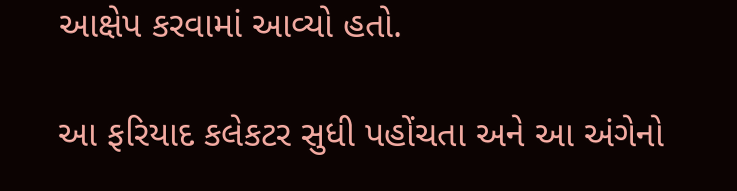આક્ષેપ કરવામાં આવ્યો હતો.

આ ફરિયાદ કલેકટર સુધી પહોંચતા અને આ અંગેનો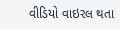વીડિયો વાઇરલ થતા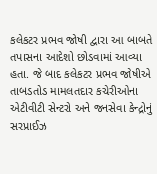કલેકટર પ્રભવ જોષી દ્વારા આ બાબતે તપાસના આદેશો છોડવામાં આવ્યા હતા. જે બાદ કલેકટર પ્રભવ જોષીએ તાબડતોડ મામલતદાર કચેરીઓના એટીવીટી સેન્ટરો અને જનસેવા કેન્દ્રોનું સરપ્રાઈઝ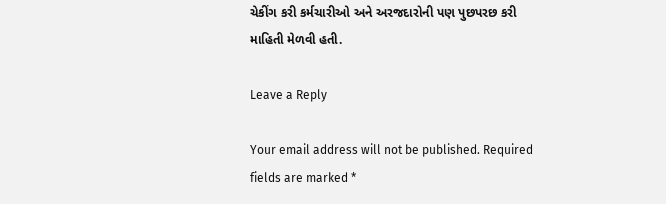ચેકીંગ કરી કર્મચારીઓ અને અરજદારોની પણ પુછપરછ કરી માહિતી મેળવી હતી.

Leave a Reply

Your email address will not be published. Required fields are marked *